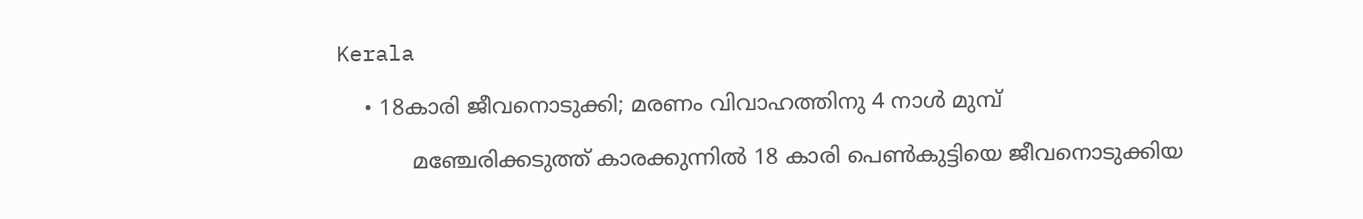Kerala

    • 18കാരി ജീവനൊടുക്കി; മരണം വിവാഹത്തിനു 4 നാൾ മുമ്പ്

           മ‍ഞ്ചേരിക്കടുത്ത് കാരക്കുന്നിൽ 18 കാരി പെൺകുട്ടിയെ ജീവനൊടുക്കിയ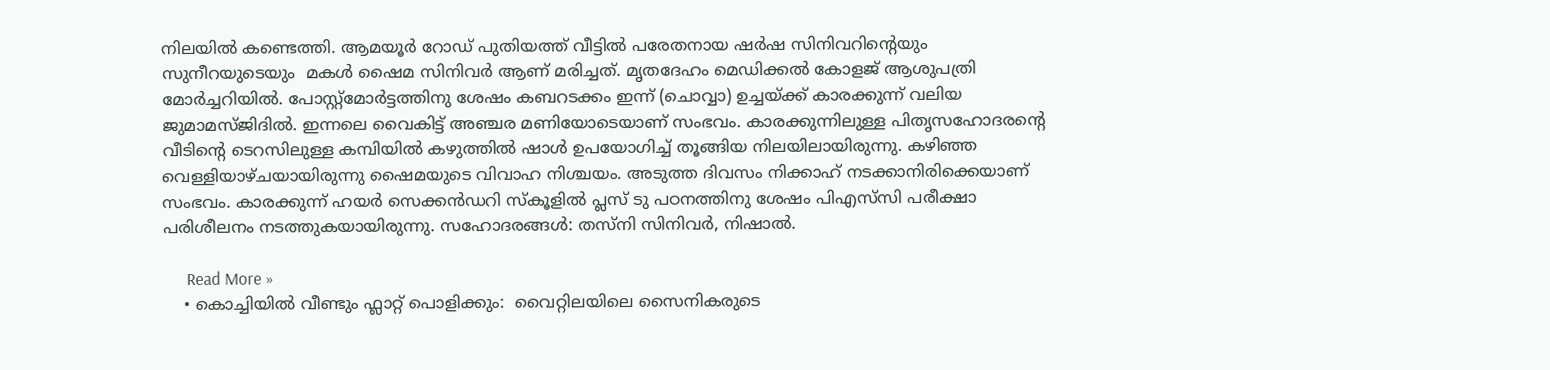നിലയിൽ കണ്ടെത്തി. ആമയൂർ റോഡ് പുതിയത്ത് വീട്ടിൽ പരേതനായ ഷർഷ സിനിവറിന്റെയും  സുനീറയുടെയും  മകൾ ഷൈമ സിനിവർ ആണ് മരിച്ചത്. മൃതദേഹം മെഡിക്കൽ കോളജ് ആശുപത്രി മോർച്ചറിയിൽ. പോസ്റ്റ്മോർട്ടത്തിനു ശേഷം കബറടക്കം ഇന്ന് (ചൊവ്വാ) ഉച്ചയ്ക്ക് കാരക്കുന്ന് വലിയ ജുമാമസ്ജിദിൽ. ഇന്നലെ വൈകിട്ട് അഞ്ചര മണിയോടെയാണ് സംഭവം. കാരക്കുന്നിലുള്ള പിതൃസഹോദരന്റെ വീടിന്റെ ടെറസിലുള്ള കമ്പിയിൽ ‍കഴുത്തിൽ ഷാൾ ഉപയോഗിച്ച് തൂങ്ങിയ നിലയിലായിരുന്നു. കഴിഞ്ഞ വെള്ളിയാഴ്ചയായിരുന്നു ഷൈമയുടെ വിവാഹ നിശ്ചയം. അടുത്ത ദിവസം നിക്കാഹ് നടക്കാനിരിക്കെയാണ് സംഭവം. കാരക്കുന്ന് ഹയർ സെക്കൻഡറി സ്കൂളിൽ പ്ലസ് ടു പഠനത്തിനു ശേഷം പിഎസ്‌സി പരീക്ഷാ പരിശീലനം നടത്തുകയായിരുന്നു. സഹോദരങ്ങൾ: തസ്നി സിനിവർ, നിഷാൽ.

      Read More »
    • കൊച്ചിയിൽ വീണ്ടും ഫ്ലാറ്റ് പൊളിക്കും:  വൈറ്റിലയിലെ സൈനികരുടെ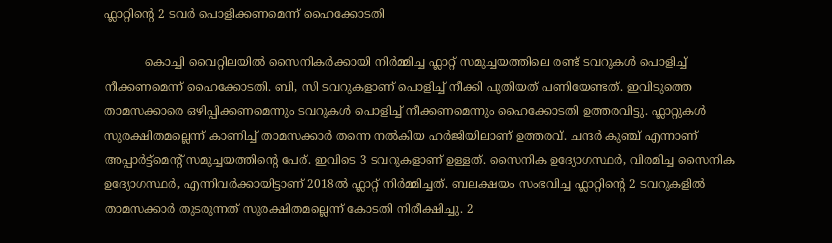ഫ്ലാറ്റിൻ്റെ 2 ടവർ പൊളിക്കണമെന്ന് ഹൈക്കോടതി

           കൊച്ചി വൈറ്റിലയിൽ സൈനികർക്കായി നിർമ്മിച്ച ഫ്ലാറ്റ് സമുച്ചയത്തിലെ രണ്ട് ടവറുകൾ പൊളിച്ച് നീക്കണമെന്ന് ഹൈക്കോടതി. ബി, സി ടവറുകളാണ് പൊളിച്ച് നീക്കി പുതിയത് പണിയേണ്ടത്. ഇവിടുത്തെ താമസക്കാരെ ഒഴിപ്പിക്കണമെന്നും ടവറുകൾ പൊളിച്ച് നീക്കണമെന്നും ഹൈക്കോടതി ഉത്തരവിട്ടു. ഫ്ലാറ്റുകൾ സുരക്ഷിതമല്ലെന്ന് കാണിച്ച് താമസക്കാർ തന്നെ നൽകിയ ഹർജിയിലാണ് ഉത്തരവ്. ചന്ദർ കുഞ്ച് എന്നാണ് അപ്പാർട്ട്മെന്റ് സമുച്ചയത്തിന്റെ പേര്. ഇവിടെ 3 ടവറുകളാണ് ഉള്ളത്. സൈനിക ഉദ്യോഗസ്ഥർ, വിരമിച്ച സൈനിക ഉദ്യോഗസ്ഥർ, എന്നിവർക്കായിട്ടാണ് 2018ൽ ഫ്ലാറ്റ് നിർമ്മിച്ചത്. ബലക്ഷയം സംഭവിച്ച ഫ്ലാറ്റിന്റെ 2 ടവറുകളിൽ താമസക്കാർ തുടരുന്നത് സുരക്ഷിതമല്ലെന്ന് കോടതി നിരീക്ഷിച്ചു. 2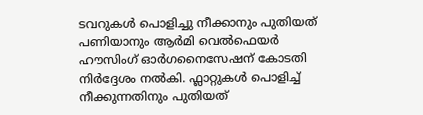ടവറുകൾ പൊളിച്ചു നീക്കാനും പുതിയത് പണിയാനും ആർമി വെൽഫെയർ ഹൗസിംഗ് ഓർഗനൈസേഷന് കോടതി നിർദ്ദേശം നല്‍കി. ഫ്ലാറ്റുകൾ പൊളിച്ച് നീക്കുന്നതിനും പുതിയത്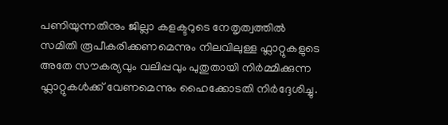പണിയുന്നതിനും ജില്ലാ കളക്ടറുടെ നേതൃത്വത്തിൽ സമിതി രൂപീകരിക്കണമെന്നും നിലവിലുള്ള ഫ്ലാറ്റുകളുടെ അതേ സൗകര്യവും വലിപ്പവും പുതുതായി നിർമ്മിക്കുന്ന ഫ്ലാറ്റുകൾക്ക് വേണമെന്നും ഹൈക്കോടതി നിർദ്ദേശിച്ചു.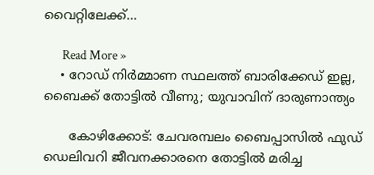വൈറ്റിലേക്ക്…

      Read More »
    • റോഡ് നിര്‍മ്മാണ സ്ഥലത്ത് ബാരിക്കേഡ് ഇല്ല, ബൈക്ക് തോട്ടില്‍ വീണു; യുവാവിന് ദാരുണാന്ത്യം

      കോഴിക്കോട്: ചേവരമ്പലം ബൈപ്പാസില്‍ ഫുഡ് ഡെലിവറി ജീവനക്കാരനെ തോട്ടില്‍ മരിച്ച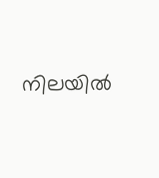നിലയില്‍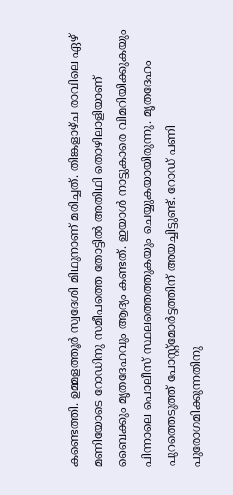കണ്ടെത്തി. ഉമ്മളത്തൂര്‍ സ്വദേശി മിഥുനാണ് മരിച്ചത്. തിങ്കളാഴ്ച രാവിലെ ഏഴ് മണിയോടെ റോഡിനു സമീപത്തെ തോട്ടില്‍ അതിഥി തൊഴിലാളിയാണ് ബൈക്കും മൃതദേഹവും ആദ്യം കണ്ടത്. ഇയാള്‍ നാട്ടുകാരെ വിമറിയിക്കുകയും പിന്നാലെ പൊലീസ് സ്ഥലത്തെത്തുകയും ചെയ്യുകയായിരുന്നു. മൃതദേഹം പുറത്തെടുത്ത് പോസ്റ്റ്മോര്‍ട്ടത്തിന് അയച്ചിട്ടുണ്ട്. റോഡ് പണി പുരോഗമിക്കുന്നതിനു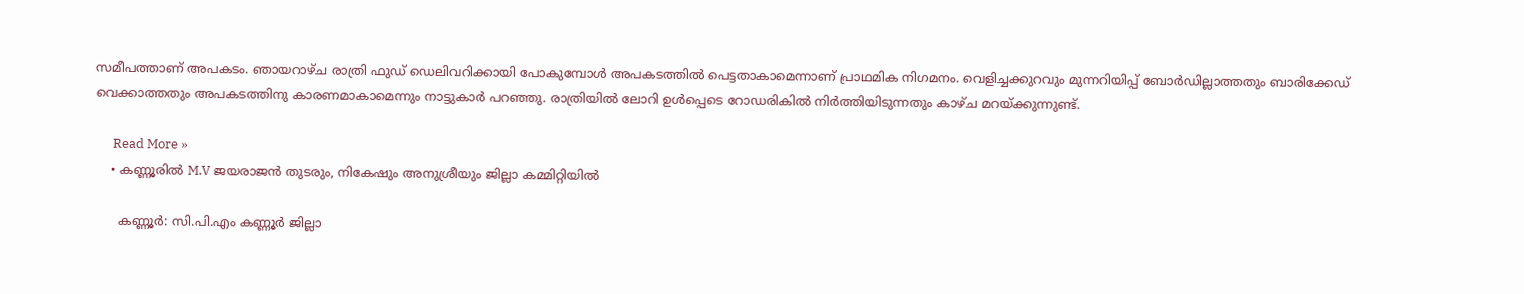സമീപത്താണ് അപകടം. ഞായറാഴ്ച രാത്രി ഫുഡ് ഡെലിവറിക്കായി പോകുമ്പോള്‍ അപകടത്തില്‍ പെട്ടതാകാമെന്നാണ് പ്രാഥമിക നിഗമനം. വെളിച്ചക്കുറവും മുന്നറിയിപ്പ് ബോര്‍ഡില്ലാത്തതും ബാരിക്കേഡ് വെക്കാത്തതും അപകടത്തിനു കാരണമാകാമെന്നും നാട്ടുകാര്‍ പറഞ്ഞു. രാത്രിയില്‍ ലോറി ഉള്‍പ്പെടെ റോഡരികില്‍ നിര്‍ത്തിയിടുന്നതും കാഴ്ച മറയ്ക്കുന്നുണ്ട്.

      Read More »
    • കണ്ണൂരില്‍ M.V ജയരാജന്‍ തുടരും, നികേഷും അനുശ്രീയും ജില്ലാ കമ്മിറ്റിയില്‍

      കണ്ണൂര്‍: സി.പി.എം കണ്ണൂര്‍ ജില്ലാ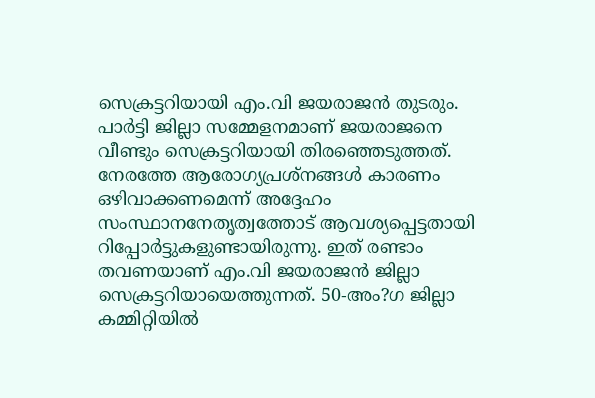സെക്രട്ടറിയായി എം.വി ജയരാജന്‍ തുടരും. പാര്‍ട്ടി ജില്ലാ സമ്മേളനമാണ് ജയരാജനെ വീണ്ടും സെക്രട്ടറിയായി തിരഞ്ഞെടുത്തത്. നേരത്തേ ആരോഗ്യപ്രശ്‌നങ്ങള്‍ കാരണം ഒഴിവാക്കണമെന്ന് അദ്ദേഹം സംസ്ഥാനനേതൃത്വത്തോട് ആവശ്യപ്പെട്ടതായി റിപ്പോര്‍ട്ടുകളുണ്ടായിരുന്നു. ഇത് രണ്ടാം തവണയാണ് എം.വി ജയരാജന്‍ ജില്ലാ സെക്രട്ടറിയായെത്തുന്നത്. 50-അം?ഗ ജില്ലാ കമ്മിറ്റിയില്‍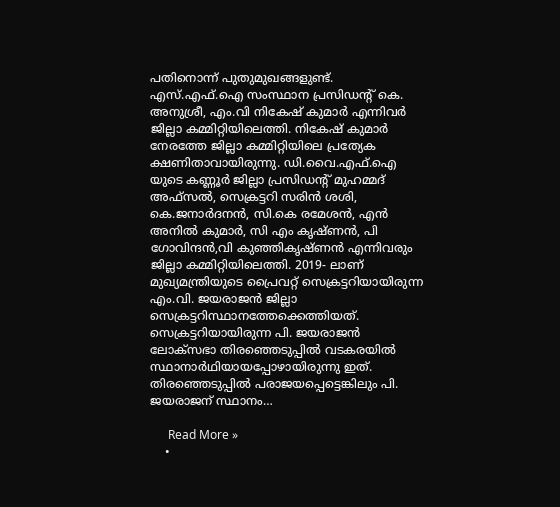പതിനൊന്ന് പുതുമുഖങ്ങളുണ്ട്. എസ്.എഫ്.ഐ സംസ്ഥാന പ്രസിഡന്റ് കെ. അനുശ്രീ, എം.വി നികേഷ് കുമാര്‍ എന്നിവര്‍ ജില്ലാ കമ്മിറ്റിയിലെത്തി. നികേഷ് കുമാര്‍ നേരത്തേ ജില്ലാ കമ്മിറ്റിയിലെ പ്രത്യേക ക്ഷണിതാവായിരുന്നു. ഡി.വൈ.എഫ്.ഐ യുടെ കണ്ണൂര്‍ ജില്ലാ പ്രസിഡന്റ് മുഹമ്മദ് അഫ്‌സല്‍, സെക്രട്ടറി സരിന്‍ ശശി, കെ.ജനാര്‍ദനന്‍, സി.കെ രമേശന്‍, എന്‍ അനില്‍ കുമാര്‍, സി എം കൃഷ്ണന്‍, പി ഗോവിന്ദന്‍,വി കുഞ്ഞികൃഷ്ണന്‍ എന്നിവരും ജില്ലാ കമ്മിറ്റിയിലെത്തി. 2019- ലാണ് മുഖ്യമന്ത്രിയുടെ പ്രൈവറ്റ് സെക്രട്ടറിയായിരുന്ന എം.വി. ജയരാജന്‍ ജില്ലാ സെക്രട്ടറിസ്ഥാനത്തേക്കെത്തിയത്. സെക്രട്ടറിയായിരുന്ന പി. ജയരാജന്‍ ലോക്സഭാ തിരഞ്ഞെടുപ്പില്‍ വടകരയില്‍ സ്ഥാനാര്‍ഥിയായപ്പോഴായിരുന്നു ഇത്. തിരഞ്ഞെടുപ്പില്‍ പരാജയപ്പെട്ടെങ്കിലും പി. ജയരാജന് സ്ഥാനം…

      Read More »
    •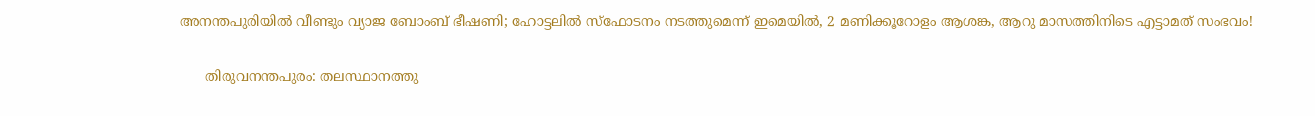അനന്തപുരിയില്‍ വീണ്ടും വ്യാജ ബോംബ് ഭീഷണി; ഹോട്ടലില്‍ സ്‌ഫോടനം നടത്തുമെന്ന് ഇമെയില്‍, 2 മണിക്കൂറോളം ആശങ്ക, ആറു മാസത്തിനിടെ എട്ടാമത് സംഭവം!

      തിരുവനന്തപുരം: തലസ്ഥാനത്തു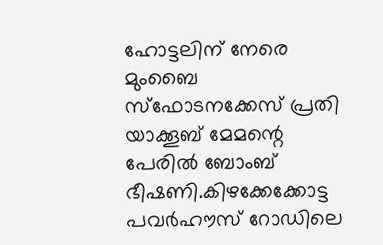ഹോട്ടലിന് നേരെ മുംബൈ സ്‌ഫോടനക്കേസ് പ്രതി യാക്കൂബ് മേമന്റെ പേരില്‍ ബോംബ് ഭീഷണി.കിഴക്കേക്കോട്ട പവര്‍ഹൗസ് റോഡിലെ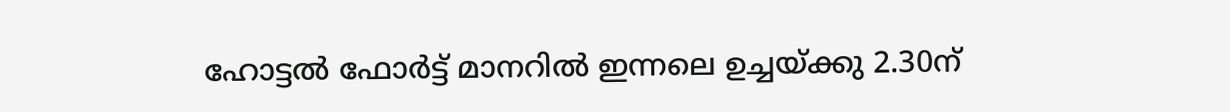ഹോട്ടല്‍ ഫോര്‍ട്ട് മാനറില്‍ ഇന്നലെ ഉച്ചയ്ക്കു 2.30ന്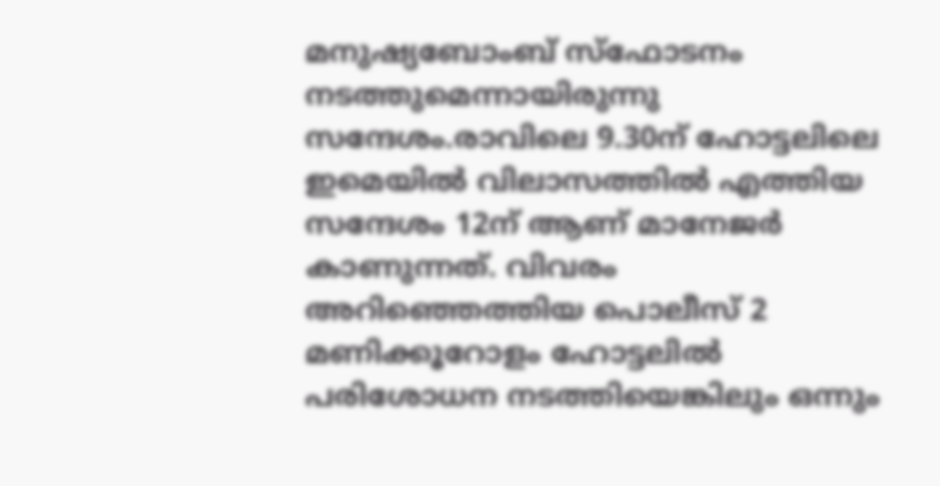മനുഷ്യബോംബ് സ്‌ഫോടനം നടത്തുമെന്നായിരുന്നു സന്ദേശം.രാവിലെ 9.30ന് ഹോട്ടലിലെ ഇമെയില്‍ വിലാസത്തില്‍ എത്തിയ സന്ദേശം 12ന് ആണ് മാനേജര്‍ കാണുന്നത്. വിവരം അറിഞ്ഞെത്തിയ പൊലീസ് 2 മണിക്കൂറോളം ഹോട്ടലില്‍ പരിശോധന നടത്തിയെങ്കിലും ഒന്നും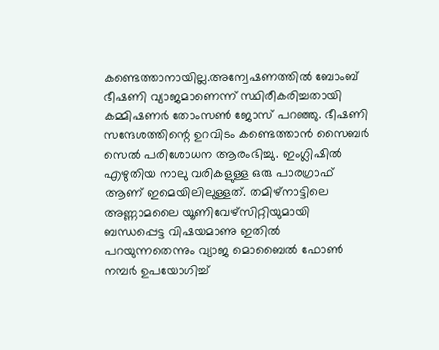കണ്ടെത്താനായില്ല.അന്വേഷണത്തില്‍ ബോംബ് ഭീഷണി വ്യാജമാണെന്ന് സ്ഥിരീകരിച്ചതായി കമ്മിഷണര്‍ തോംസണ്‍ ജോസ് പറഞ്ഞു. ഭീഷണി സന്ദേശത്തിന്റെ ഉറവിടം കണ്ടെത്താന്‍ സൈബര്‍ സെല്‍ പരിശോധന ആരംഭിച്ചു. ഇംഗ്ലിഷില്‍ എഴുതിയ നാലു വരികളുള്ള ഒരു പാരഗ്രാഫ് ആണ് ഇമെയിലിലുള്ളത്. തമിഴ്‌നാട്ടിലെ അണ്ണാമലൈ യൂണിവേഴ്‌സിറ്റിയുമായി ബന്ധപ്പെട്ട വിഷയമാണു ഇതില്‍ പറയുന്നതെന്നും വ്യാജ മൊബൈല്‍ ഫോണ്‍ നമ്പര്‍ ഉപയോഗിച്ച്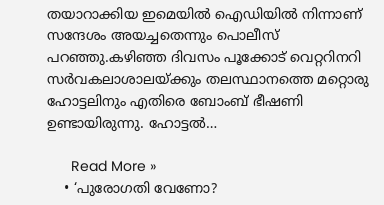തയാറാക്കിയ ഇമെയില്‍ ഐഡിയില്‍ നിന്നാണ് സന്ദേശം അയച്ചതെന്നും പൊലീസ് പറഞ്ഞു.കഴിഞ്ഞ ദിവസം പൂക്കോട് വെറ്ററിനറി സര്‍വകലാശാലയ്ക്കും തലസ്ഥാനത്തെ മറ്റൊരു ഹോട്ടലിനും എതിരെ ബോംബ് ഭീഷണി ഉണ്ടായിരുന്നു. ഹോട്ടല്‍…

      Read More »
    • ‘പുരോഗതി വേണോ?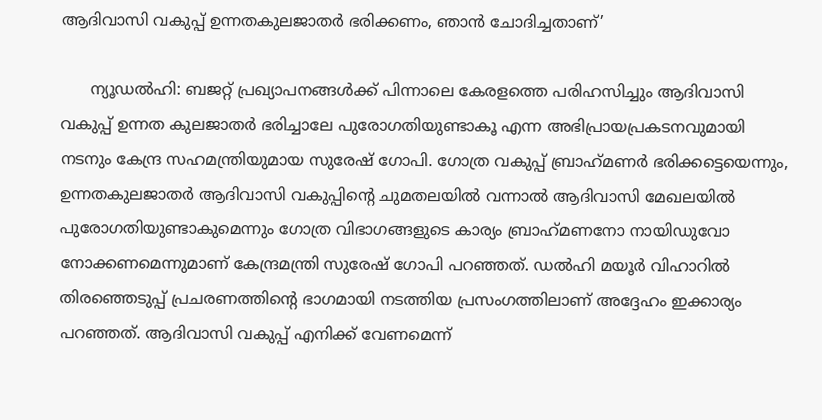ആദിവാസി വകുപ്പ് ഉന്നതകുലജാതര്‍ ഭരിക്കണം, ഞാന്‍ ചോദിച്ചതാണ്’

      ന്യൂഡല്‍ഹി: ബജറ്റ് പ്രഖ്യാപനങ്ങള്‍ക്ക് പിന്നാലെ കേരളത്തെ പരിഹസിച്ചും ആദിവാസി വകുപ്പ് ഉന്നത കുലജാതര്‍ ഭരിച്ചാലേ പുരോഗതിയുണ്ടാകൂ എന്ന അഭിപ്രായപ്രകടനവുമായി നടനും കേന്ദ്ര സഹമന്ത്രിയുമായ സുരേഷ് ഗോപി. ഗോത്ര വകുപ്പ് ബ്രാഹ്‌മണര്‍ ഭരിക്കട്ടെയെന്നും, ഉന്നതകുലജാതര്‍ ആദിവാസി വകുപ്പിന്റെ ചുമതലയില്‍ വന്നാല്‍ ആദിവാസി മേഖലയില്‍ പുരോഗതിയുണ്ടാകുമെന്നും ഗോത്ര വിഭാഗങ്ങളുടെ കാര്യം ബ്രാഹ്‌മണനോ നായിഡുവോ നോക്കണമെന്നുമാണ് കേന്ദ്രമന്ത്രി സുരേഷ് ഗോപി പറഞ്ഞത്. ഡല്‍ഹി മയൂര്‍ വിഹാറില്‍ തിരഞ്ഞെടുപ്പ് പ്രചരണത്തിന്റെ ഭാഗമായി നടത്തിയ പ്രസംഗത്തിലാണ് അദ്ദേഹം ഇക്കാര്യം പറഞ്ഞത്. ആദിവാസി വകുപ്പ് എനിക്ക് വേണമെന്ന്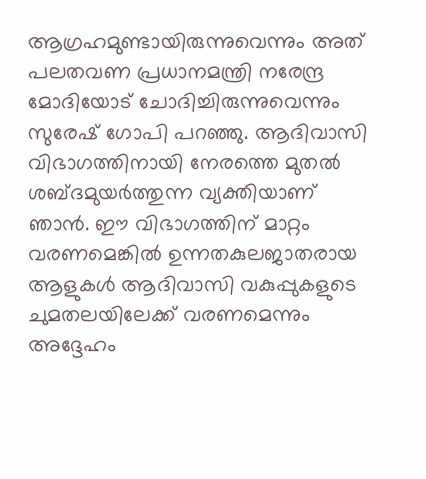ആഗ്രഹമുണ്ടായിരുന്നുവെന്നും അത് പലതവണ പ്രധാനമന്ത്രി നരേന്ദ്ര മോദിയോട് ചോദിച്ചിരുന്നുവെന്നും സുരേഷ് ഗോപി പറഞ്ഞു. ആദിവാസി വിഭാഗത്തിനായി നേരത്തെ മുതല്‍ ശബ്ദമുയര്‍ത്തുന്ന വ്യക്തിയാണ് ഞാന്‍. ഈ വിഭാഗത്തിന് മാറ്റം വരണമെങ്കില്‍ ഉന്നതകുലജാതരായ ആളുകള്‍ ആദിവാസി വകുപ്പുകളുടെ ചുമതലയിലേക്ക് വരണമെന്നും അദ്ദേഹം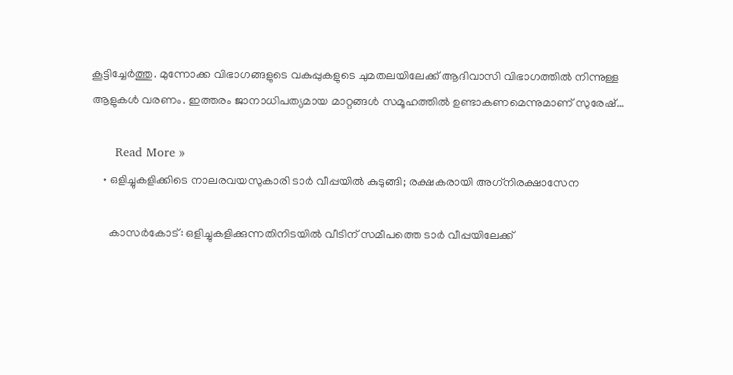കൂട്ടിച്ചേര്‍ത്തു. മുന്നോക്ക വിഭാഗങ്ങളുടെ വകുപ്പുകളുടെ ചുമതലയിലേക്ക് ആദിവാസി വിഭാഗത്തില്‍ നിന്നുള്ള ആളുകള്‍ വരണം. ഇത്തരം ജാനാധിപത്യമായ മാറ്റങ്ങള്‍ സമൂഹത്തില്‍ ഉണ്ടാകണമെന്നുമാണ് സുരേഷ്…

      Read More »
    • ഒളിച്ചുകളിക്കിടെ നാലരവയസുകാരി ടാര്‍ വീപ്പയില്‍ കുടുങ്ങി; രക്ഷകരായി അഗ്‌നിരക്ഷാസേന

      കാസര്‍കോട്: ഒളിച്ചുകളിക്കുന്നതിനിടയില്‍ വീടിന് സമീപത്തെ ടാര്‍ വീപ്പയിലേക്ക്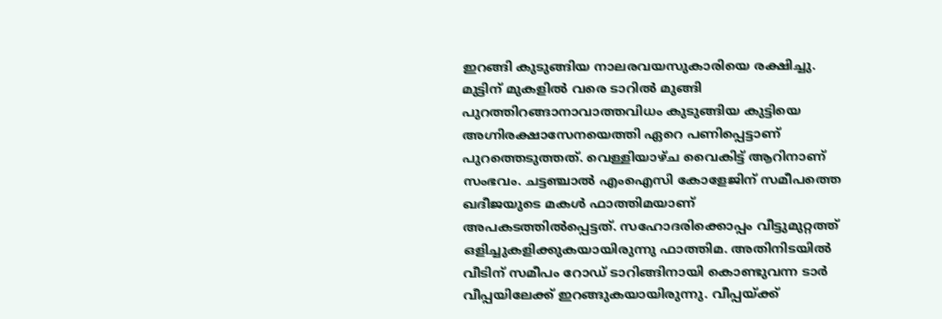ഇറങ്ങി കുടുങ്ങിയ നാലരവയസുകാരിയെ രക്ഷിച്ചു. മുട്ടിന് മുകളില്‍ വരെ ടാറില്‍ മുങ്ങി പുറത്തിറങ്ങാനാവാത്തവിധം കുടുങ്ങിയ കുട്ടിയെ അഗ്നിരക്ഷാസേനയെത്തി ഏറെ പണിപ്പെട്ടാണ് പുറത്തെടുത്തത്. വെള്ളിയാഴ്ച വൈകിട്ട് ആറിനാണ് സംഭവം. ചട്ടഞ്ചാല്‍ എംഐസി കോളേജിന് സമീപത്തെ ഖദീജയുടെ മകള്‍ ഫാത്തിമയാണ് അപകടത്തില്‍പ്പെട്ടത്. സഹോദരിക്കൊപ്പം വീട്ടുമുറ്റത്ത് ഒളിച്ചുകളിക്കുകയായിരുന്നു ഫാത്തിമ. അതിനിടയില്‍ വീടിന് സമീപം റോഡ് ടാറിങ്ങിനായി കൊണ്ടുവന്ന ടാര്‍ വീപ്പയിലേക്ക് ഇറങ്ങുകയായിരുന്നു. വീപ്പയ്ക്ക്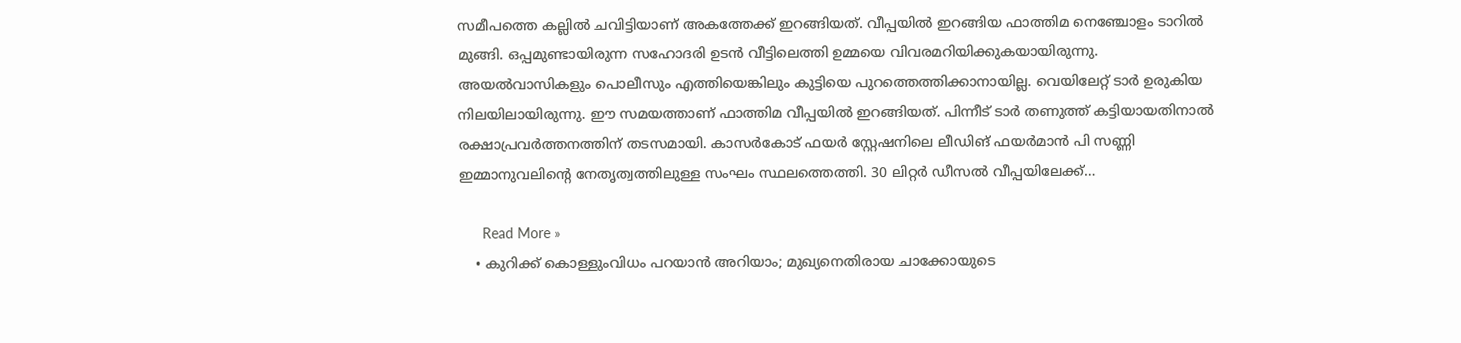സമീപത്തെ കല്ലില്‍ ചവിട്ടിയാണ് അകത്തേക്ക് ഇറങ്ങിയത്. വീപ്പയില്‍ ഇറങ്ങിയ ഫാത്തിമ നെഞ്ചോളം ടാറില്‍ മുങ്ങി. ഒപ്പമുണ്ടായിരുന്ന സഹോദരി ഉടന്‍ വീട്ടിലെത്തി ഉമ്മയെ വിവരമറിയിക്കുകയായിരുന്നു. അയല്‍വാസികളും പൊലീസും എത്തിയെങ്കിലും കുട്ടിയെ പുറത്തെത്തിക്കാനായില്ല. വെയിലേറ്റ് ടാര്‍ ഉരുകിയ നിലയിലായിരുന്നു. ഈ സമയത്താണ് ഫാത്തിമ വീപ്പയില്‍ ഇറങ്ങിയത്. പിന്നീട് ടാര്‍ തണുത്ത് കട്ടിയായതിനാല്‍ രക്ഷാപ്രവര്‍ത്തനത്തിന് തടസമായി. കാസര്‍കോട് ഫയര്‍ സ്റ്റേഷനിലെ ലീഡിങ് ഫയര്‍മാന്‍ പി സണ്ണി ഇമ്മാനുവലിന്റെ നേതൃത്വത്തിലുള്ള സംഘം സ്ഥലത്തെത്തി. 30 ലിറ്റര്‍ ഡീസല്‍ വീപ്പയിലേക്ക്…

      Read More »
    • കുറിക്ക് കൊള്ളുംവിധം പറയാന്‍ അറിയാം; മുഖ്യനെതിരായ ചാക്കോയുടെ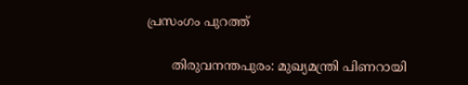പ്രസംഗം പുറത്ത്

      തിരുവനന്തപുരം: മുഖ്യമന്ത്രി പിണറായി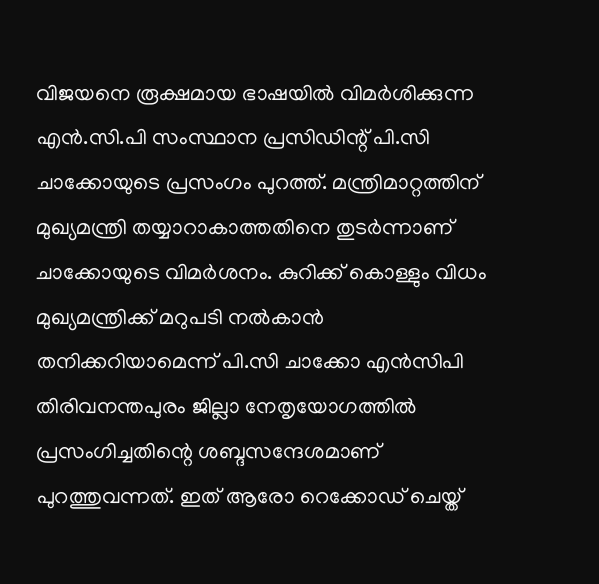വിജയനെ രൂക്ഷമായ ഭാഷയില്‍ വിമര്‍ശിക്കുന്ന എന്‍.സി.പി സംസ്ഥാന പ്രസിഡിന്റ് പി.സി ചാക്കോയുടെ പ്രസംഗം പുറത്ത്. മന്ത്രിമാറ്റത്തിന് മുഖ്യമന്ത്രി തയ്യാറാകാത്തതിനെ തുടര്‍ന്നാണ് ചാക്കോയുടെ വിമര്‍ശനം. കുറിക്ക് കൊള്ളും വിധം മുഖ്യമന്ത്രിക്ക് മറുപടി നല്‍കാന്‍ തനിക്കറിയാമെന്ന് പി.സി ചാക്കോ എന്‍സിപി തിരിവനന്തപുരം ജില്ലാ നേതൃയോഗത്തില്‍ പ്രസംഗിച്ചതിന്റെ ശബ്ദസന്ദേശമാണ് പുറത്തുവന്നത്. ഇത് ആരോ റെക്കോഡ് ചെയ്ത്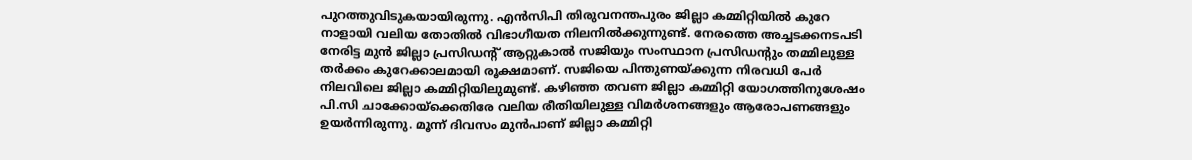പുറത്തുവിടുകയായിരുന്നു. എന്‍സിപി തിരുവനന്തപുരം ജില്ലാ കമ്മിറ്റിയില്‍ കുറേ നാളായി വലിയ തോതില്‍ വിഭാഗീയത നിലനില്‍ക്കുന്നുണ്ട്. നേരത്തെ അച്ചടക്കനടപടി നേരിട്ട മുന്‍ ജില്ലാ പ്രസിഡന്റ് ആറ്റുകാല്‍ സജിയും സംസ്ഥാന പ്രസിഡന്റും തമ്മിലുള്ള തര്‍ക്കം കുറേക്കാലമായി രൂക്ഷമാണ്. സജിയെ പിന്തുണയ്ക്കുന്ന നിരവധി പേര്‍ നിലവിലെ ജില്ലാ കമ്മിറ്റിയിലുമുണ്ട്. കഴിഞ്ഞ തവണ ജില്ലാ കമ്മിറ്റി യോഗത്തിനുശേഷം പി.സി ചാക്കോയ്ക്കെതിരേ വലിയ രീതിയിലുള്ള വിമര്‍ശനങ്ങളും ആരോപണങ്ങളും ഉയര്‍ന്നിരുന്നു. മൂന്ന് ദിവസം മുന്‍പാണ് ജില്ലാ കമ്മിറ്റി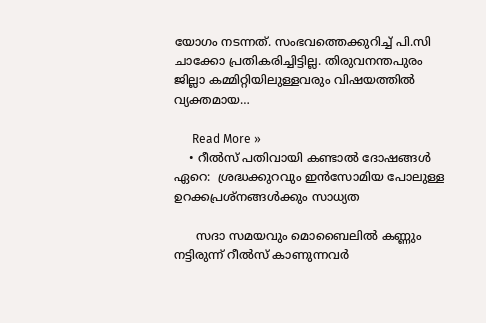യോഗം നടന്നത്. സംഭവത്തെക്കുറിച്ച് പി.സി ചാക്കോ പ്രതികരിച്ചിട്ടില്ല. തിരുവനന്തപുരം ജില്ലാ കമ്മിറ്റിയിലുള്ളവരും വിഷയത്തില്‍ വ്യക്തമായ…

      Read More »
    • റീല്‍സ് പതിവായി കണ്ടാൽ ദോഷങ്ങൾ ഏറെ:  ശ്രദ്ധക്കുറവും ഇന്‍സോമിയ പോലുള്ള ഉറക്കപ്രശ്‌നങ്ങള്‍ക്കും സാധ്യത

      സദാ സമയവും മൊബൈലിൽ കണ്ണും നട്ടിരുന്ന് റീൽസ് കാണുന്നവർ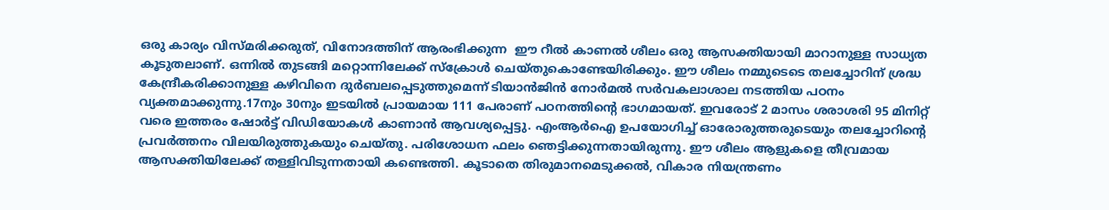ഒരു കാര്യം വിസ്മരിക്കരുത്, വിനോദത്തിന് ആരംഭിക്കുന്ന  ഈ റീല്‍ കാണല്‍ ശീലം ഒരു ആസക്തിയായി മാറാനുള്ള സാധ്യത കൂടുതലാണ്. ഒന്നില്‍ തുടങ്ങി മറ്റൊന്നിലേക്ക് സ്‌ക്രോള്‍ ചെയ്തുകൊണ്ടേയിരിക്കും. ഈ ശീലം നമ്മുടെടെ തലച്ചോറിന് ശ്രദ്ധ കേന്ദ്രീകരിക്കാനുള്ള കഴിവിനെ ദുർബലപ്പെടുത്തുമെന്ന് ടിയാന്‍ജിന്‍ നോര്‍മല്‍ സര്‍വകലാശാല നടത്തിയ പഠനം വ്യക്തമാക്കുന്നു.17നും 30നും ഇടയിൽ പ്രായമായ 111 പേരാണ് പഠനത്തിന്റെ ഭാഗമായത്. ഇവരോട് 2 മാസം ശരാശരി 95 മിനിറ്റ് വരെ ഇത്തരം ഷോര്‍ട്ട് വിഡിയോകള്‍ കാണാന്‍ ആവശ്യപ്പെട്ടു. എംആര്‍ഐ ഉപയോഗിച്ച് ഓരോരുത്തരുടെയും തലച്ചോറിന്റെ പ്രവര്‍ത്തനം വിലയിരുത്തുകയും ചെയ്തു. പരിശോധന ഫലം ഞെട്ടിക്കുന്നതായിരുന്നു. ഈ ശീലം ആളുകളെ തീവ്രമായ ആസക്തിയിലേക്ക് തള്ളിവിടുന്നതായി കണ്ടെത്തി. കൂടാതെ തിരുമാനമെടുക്കല്‍, വികാര നിയന്ത്രണം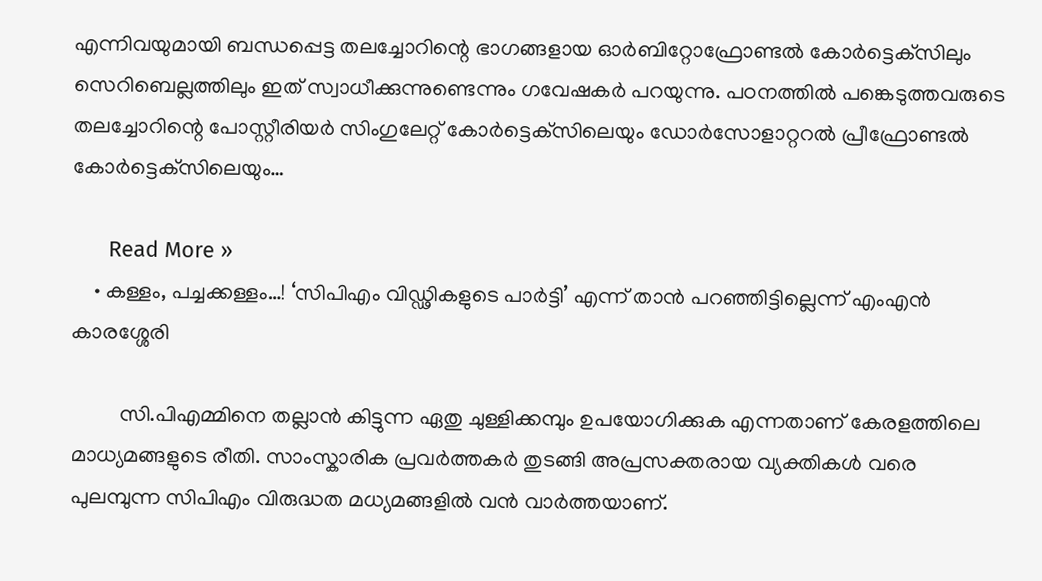എന്നിവയുമായി ബന്ധപ്പെട്ട തലച്ചോറിന്റെ ഭാഗങ്ങളായ ഓര്‍ബിറ്റോഫ്രോണ്ടല്‍ കോര്‍ട്ടെക്‌സിലും സെറിബെല്ലത്തിലും ഇത് സ്വാധീക്കുന്നുണ്ടെന്നും ഗവേഷകർ പറയുന്നു. പഠനത്തിൽ പങ്കെടുത്തവരുടെ തലച്ചോറിന്റെ പോസ്റ്റീരിയര്‍ സിംഗുലേറ്റ് കോര്‍ട്ടെക്‌സിലെയും ഡോര്‍സോളാറ്ററല്‍ പ്രീഫ്രോണ്ടല്‍ കോര്‍ട്ടെക്‌സിലെയും…

      Read More »
    • കള്ളം, പച്ചക്കള്ളം…! ‘സിപിഎം വിഡ്ഢികളുടെ പാർട്ടി’ എന്ന് താൻ പറഞ്ഞിട്ടില്ലെന്ന് എംഎൻ കാരശ്ശേരി

         സി.പിഎമ്മിനെ തല്ലാൻ കിട്ടുന്ന ഏതു ചുള്ളിക്കമ്പും ഉപയോഗിക്കുക എന്നതാണ് കേരളത്തിലെ മാധ്യമങ്ങളുടെ രീതി. സാംസ്കാരിക പ്രവർത്തകർ തുടങ്ങി അപ്രസക്തരായ വ്യക്തികൾ വരെ പുലമ്പുന്ന സിപിഎം വിരുദ്ധത മധ്യമങ്ങളിൽ വൻ വാർത്തയാണ്.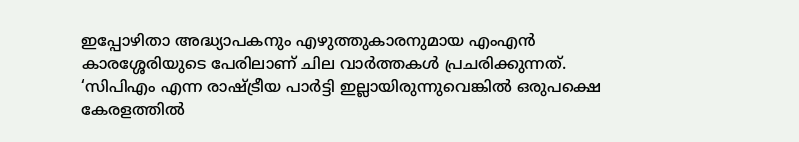ഇപ്പോഴിതാ അദ്ധ്യാപകനും എഴുത്തുകാരനുമായ എംഎൻ കാരശ്ശേരിയുടെ പേരിലാണ് ചില വാർത്തകൾ പ്രചരിക്കുന്നത്. ‘സിപിഎം എന്ന രാഷ്ട്രീയ പാർട്ടി ഇല്ലായിരുന്നുവെങ്കിൽ ഒരുപക്ഷെ കേരളത്തിൽ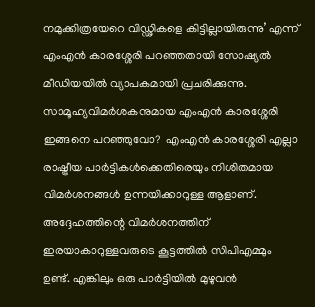നമുക്കിത്രയേറെ വിഡ്ഢികളെ കിട്ടില്ലായിരുന്നു’ എന്ന് എംഎൻ കാരശ്ശേരി പറഞ്ഞതായി സോഷ്യൽ മീഡിയയിൽ വ്യാപകമായി പ്രചരിക്കുന്നു. സാമൂഹ്യവിമർശകനുമായ എംഎന്‍ കാരശ്ശേരി ഇങ്ങനെ പറഞ്ഞുവോ?  എംഎൻ കാരശ്ശേരി എല്ലാ രാഷ്ട്രീയ പാർട്ടികൾക്കെതിരെയും നിശിതമായ വിമർശനങ്ങൾ ഉന്നയിക്കാറുള്ള ആളാണ്. അദ്ദേഹത്തിന്റെ വിമർശനത്തിന് ഇരയാകാറുള്ളവരുടെ കൂട്ടത്തിൽ സിപിഎമ്മും ഉണ്ട്. എങ്കിലും ഒരു പാർട്ടിയിൽ മുഴുവൻ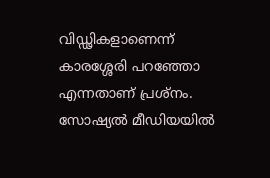വിഡ്ഢികളാണെന്ന് കാരശ്ശേരി പറഞ്ഞോ എന്നതാണ് പ്രശ്നം. സോഷ്യൽ മീഡിയയിൽ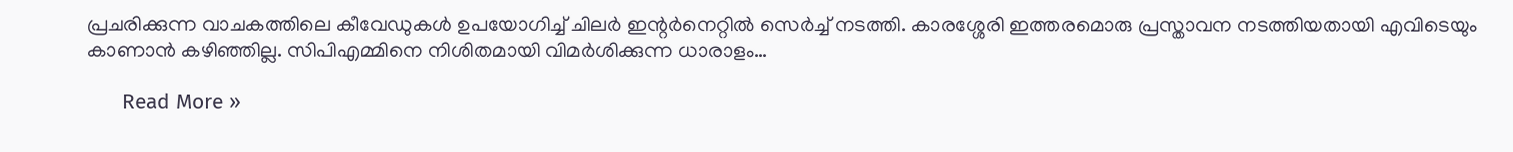പ്രചരിക്കുന്ന വാചകത്തിലെ കീവേഡുകൾ ഉപയോഗിച്ച് ചിലർ ഇന്റർനെറ്റിൽ സെർച്ച് നടത്തി. കാരശ്ശേരി ഇത്തരമൊരു പ്രസ്താവന നടത്തിയതായി എവിടെയും കാണാൻ കഴിഞ്ഞില്ല. സിപിഎമ്മിനെ നിശിതമായി വിമർശിക്കുന്ന ധാരാളം…

      Read More »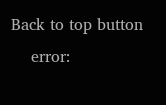Back to top button
    error: